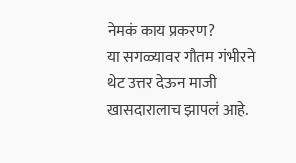नेमकं काय प्रकरण?
या सगळ्यावर गौतम गंभीरने थेट उत्तर देऊन माजी खासदारालाच झापलं आहे.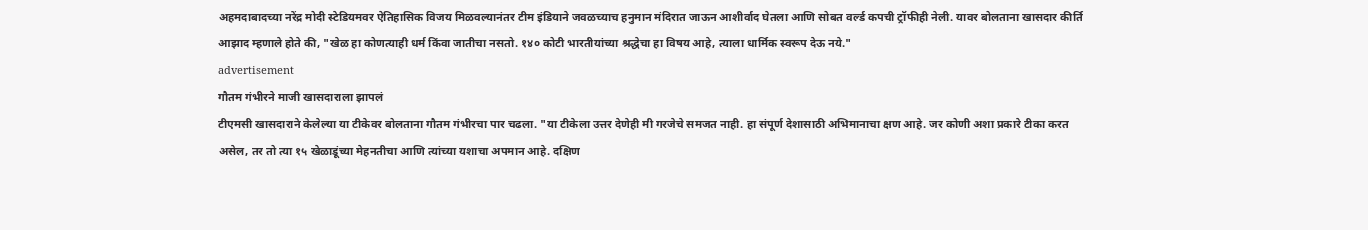अहमदाबादच्या नरेंद्र मोदी स्टेडियमवर ऐतिहासिक विजय मिळवल्यानंतर टीम इंडियाने जवळच्याच हनुमान मंदिरात जाऊन आशीर्वाद घेतला आणि सोबत वर्ल्ड कपची ट्रॉफीही नेली. यावर बोलताना खासदार कीर्ति आझाद म्हणाले होते की, "खेळ हा कोणत्याही धर्म किंवा जातीचा नसतो. १४० कोटी भारतीयांच्या श्रद्धेचा हा विषय आहे, त्याला धार्मिक स्वरूप देऊ नये."
advertisement
गौतम गंभीरने माजी खासदाराला झापलं
टीएमसी खासदाराने केलेल्या या टीकेवर बोलताना गौतम गंभीरचा पार चढला. "या टीकेला उत्तर देणेही मी गरजेचे समजत नाही. हा संपूर्ण देशासाठी अभिमानाचा क्षण आहे. जर कोणी अशा प्रकारे टीका करत असेल, तर तो त्या १५ खेळाडूंच्या मेहनतीचा आणि त्यांच्या यशाचा अपमान आहे. दक्षिण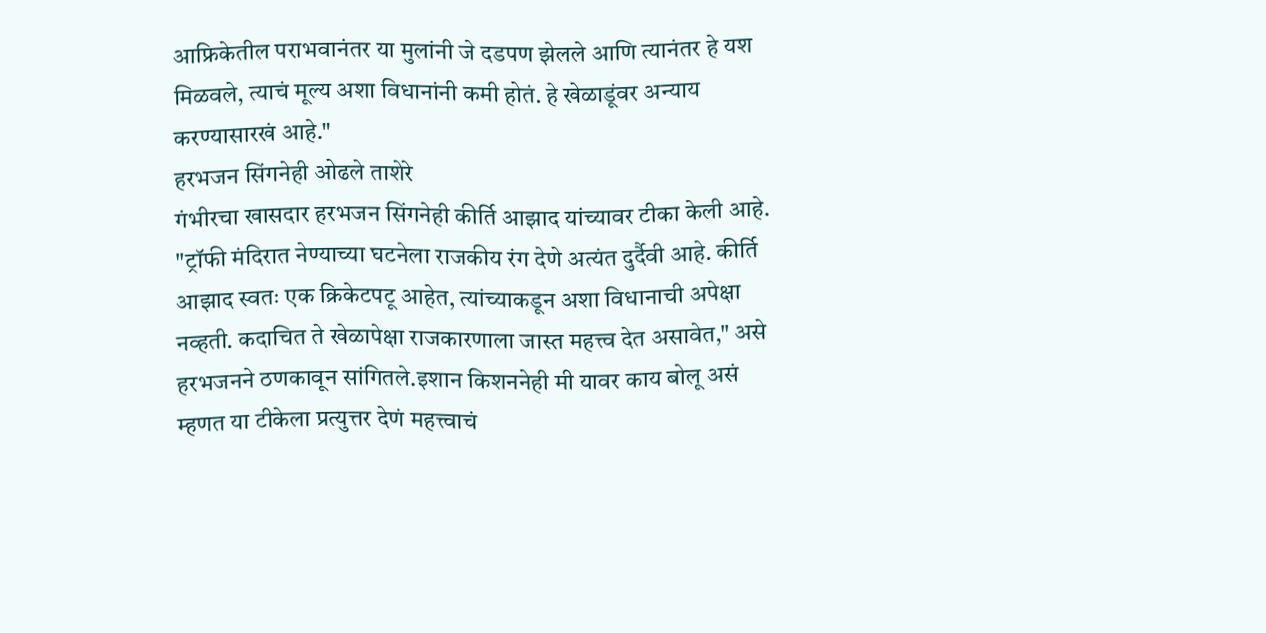आफ्रिकेतील पराभवानंतर या मुलांनी जे दडपण झेलले आणि त्यानंतर हे यश मिळवले, त्याचं मूल्य अशा विधानांनी कमी होतं. हे खेळाडूंवर अन्याय करण्यासारखं आहे."
हरभजन सिंगनेही ओढले ताशेरे
गंभीरचा खासदार हरभजन सिंगनेही कीर्ति आझाद यांच्यावर टीका केली आहे. "ट्रॉफी मंदिरात नेण्याच्या घटनेला राजकीय रंग देणे अत्यंत दुर्दैवी आहे. कीर्ति आझाद स्वतः एक क्रिकेटपटू आहेत, त्यांच्याकडून अशा विधानाची अपेक्षा नव्हती. कदाचित ते खेळापेक्षा राजकारणाला जास्त महत्त्व देत असावेत," असे हरभजनने ठणकावून सांगितले.इशान किशननेही मी यावर काय बोलू असं म्हणत या टीकेला प्रत्युत्तर देणं महत्त्वाचं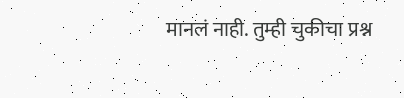मानलं नाही. तुम्ही चुकीचा प्रश्न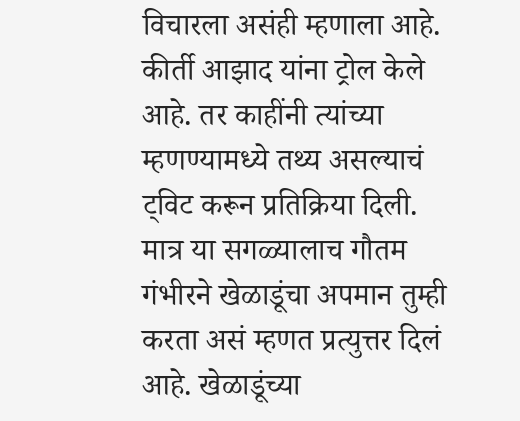विचारला असंही म्हणाला आहे.
कीर्ती आझाद यांना ट्रोल केले आहे. तर काहींनी त्यांच्या म्हणण्यामध्ये तथ्य असल्याचं ट्विट करून प्रतिक्रिया दिली. मात्र या सगळ्यालाच गौतम गंभीरने खेळाडूंचा अपमान तुम्ही करता असं म्हणत प्रत्युत्तर दिलं आहे. खेळाडूंच्या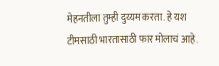मेहनतीला तुम्ही दुय्यम करता. हे यश टीमसाठी भारतासाठी फार मोलाचं आहे.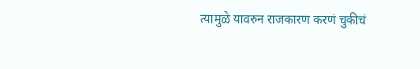त्यामुळे यावरुन राजकारण करणं चुकीचं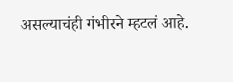असल्याचंही गंभीरने म्हटलं आहे.